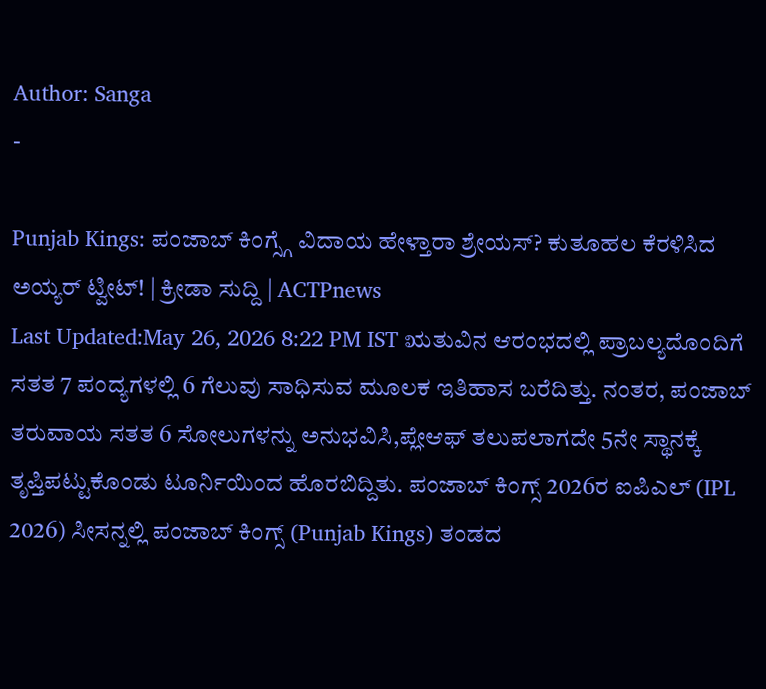Author: Sanga
-

Punjab Kings: ಪಂಜಾಬ್ ಕಿಂಗ್ಸ್ಗೆ ವಿದಾಯ ಹೇಳ್ತಾರಾ ಶ್ರೇಯಸ್? ಕುತೂಹಲ ಕೆರಳಿಸಿದ ಅಯ್ಯರ್ ಟ್ವೀಟ್! | ಕ್ರೀಡಾ ಸುದ್ದಿ | ACTPnews
Last Updated:May 26, 2026 8:22 PM IST ಋತುವಿನ ಆರಂಭದಲ್ಲಿ ಪ್ರಾಬಲ್ಯದೊಂದಿಗೆ ಸತತ 7 ಪಂದ್ಯಗಳಲ್ಲಿ 6 ಗೆಲುವು ಸಾಧಿಸುವ ಮೂಲಕ ಇತಿಹಾಸ ಬರೆದಿತ್ತು. ನಂತರ, ಪಂಜಾಬ್ ತರುವಾಯ ಸತತ 6 ಸೋಲುಗಳನ್ನು ಅನುಭವಿಸಿ,ಪ್ಲೇಆಫ್ ತಲುಪಲಾಗದೇ 5ನೇ ಸ್ಥಾನಕ್ಕೆ ತೃಪ್ತಿಪಟ್ಟುಕೊಂಡು ಟೂರ್ನಿಯಿಂದ ಹೊರಬಿದ್ದಿತು. ಪಂಜಾಬ್ ಕಿಂಗ್ಸ್ 2026ರ ಐಪಿಎಲ್ (IPL 2026) ಸೀಸನ್ನಲ್ಲಿ ಪಂಜಾಬ್ ಕಿಂಗ್ಸ್ (Punjab Kings) ತಂಡದ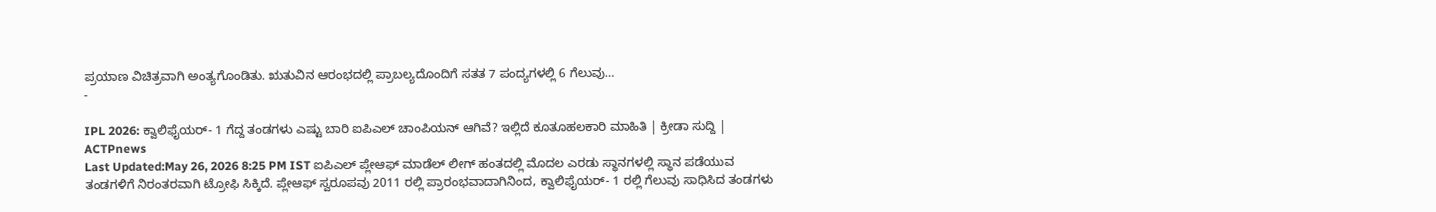ಪ್ರಯಾಣ ವಿಚಿತ್ರವಾಗಿ ಅಂತ್ಯಗೊಂಡಿತು. ಋತುವಿನ ಆರಂಭದಲ್ಲಿ ಪ್ರಾಬಲ್ಯದೊಂದಿಗೆ ಸತತ 7 ಪಂದ್ಯಗಳಲ್ಲಿ 6 ಗೆಲುವು…
-

IPL 2026: ಕ್ವಾಲಿಫೈಯರ್- 1 ಗೆದ್ದ ತಂಡಗಳು ಎಷ್ಟು ಬಾರಿ ಐಪಿಎಲ್ ಚಾಂಪಿಯನ್ ಆಗಿವೆ? ಇಲ್ಲಿದೆ ಕೂತೂಹಲಕಾರಿ ಮಾಹಿತಿ | ಕ್ರೀಡಾ ಸುದ್ದಿ | ACTPnews
Last Updated:May 26, 2026 8:25 PM IST ಐಪಿಎಲ್ ಪ್ಲೇಆಫ್ ಮಾಡೆಲ್ ಲೀಗ್ ಹಂತದಲ್ಲಿ ಮೊದಲ ಎರಡು ಸ್ಥಾನಗಳಲ್ಲಿ ಸ್ಥಾನ ಪಡೆಯುವ ತಂಡಗಳಿಗೆ ನಿರಂತರವಾಗಿ ಟ್ರೋಫಿ ಸಿಕ್ಕಿದೆ. ಪ್ಲೇಆಫ್ ಸ್ವರೂಪವು 2011 ರಲ್ಲಿ ಪ್ರಾರಂಭವಾದಾಗಿನಿಂದ, ಕ್ವಾಲಿಫೈಯರ್- 1 ರಲ್ಲಿ ಗೆಲುವು ಸಾಧಿಸಿದ ತಂಡಗಳು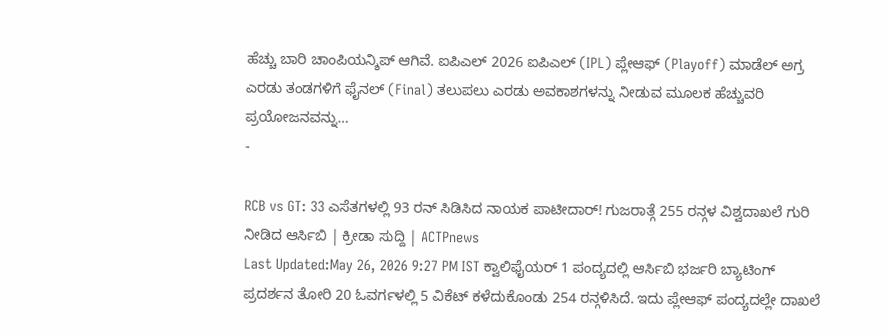ಹೆಚ್ಚು ಬಾರಿ ಚಾಂಪಿಯನ್ಶಿಪ್ ಆಗಿವೆ. ಐಪಿಎಲ್ 2026 ಐಪಿಎಲ್ (IPL) ಪ್ಲೇಆಫ್ (Playoff) ಮಾಡೆಲ್ ಅಗ್ರ ಎರಡು ತಂಡಗಳಿಗೆ ಫೈನಲ್ (Final) ತಲುಪಲು ಎರಡು ಅವಕಾಶಗಳನ್ನು ನೀಡುವ ಮೂಲಕ ಹೆಚ್ಚುವರಿ ಪ್ರಯೋಜನವನ್ನು…
-

RCB vs GT: 33 ಎಸೆತಗಳಲ್ಲಿ 93 ರನ್ ಸಿಡಿಸಿದ ನಾಯಕ ಪಾಟೀದಾರ್! ಗುಜರಾತ್ಗೆ 255 ರನ್ಗಳ ವಿಶ್ವದಾಖಲೆ ಗುರಿ ನೀಡಿದ ಆರ್ಸಿಬಿ | ಕ್ರೀಡಾ ಸುದ್ದಿ | ACTPnews
Last Updated:May 26, 2026 9:27 PM IST ಕ್ವಾಲಿಫೈಯರ್ 1 ಪಂದ್ಯದಲ್ಲಿ ಆರ್ಸಿಬಿ ಭರ್ಜರಿ ಬ್ಯಾಟಿಂಗ್ ಪ್ರದರ್ಶನ ತೋರಿ 20 ಓವರ್ಗಳಲ್ಲಿ 5 ವಿಕೆಟ್ ಕಳೆದುಕೊಂಡು 254 ರನ್ಗಳಿಸಿದೆ. ಇದು ಪ್ಲೇಆಫ್ ಪಂದ್ಯದಲ್ಲೇ ದಾಖಲೆ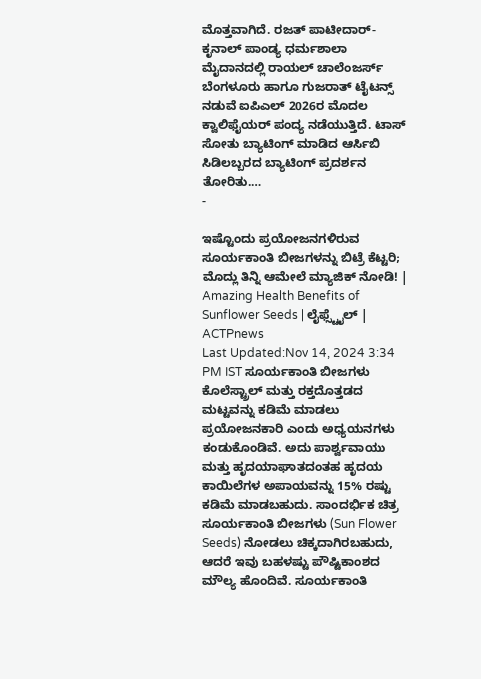ಮೊತ್ತವಾಗಿದೆ. ರಜತ್ ಪಾಟೀದಾರ್- ಕೃನಾಲ್ ಪಾಂಡ್ಯ ಧರ್ಮಶಾಲಾ ಮೈದಾನದಲ್ಲಿ ರಾಯಲ್ ಚಾಲೆಂಜರ್ಸ್ ಬೆಂಗಳೂರು ಹಾಗೂ ಗುಜರಾತ್ ಟೈಟನ್ಸ್ ನಡುವೆ ಐಪಿಎಲ್ 2026ರ ಮೊದಲ ಕ್ವಾಲಿಫೈಯರ್ ಪಂದ್ಯ ನಡೆಯುತ್ತಿದೆ. ಟಾಸ್ ಸೋತು ಬ್ಯಾಟಿಂಗ್ ಮಾಡಿದ ಆರ್ಸಿಬಿ ಸಿಡಿಲಬ್ಬರದ ಬ್ಯಾಟಿಂಗ್ ಪ್ರದರ್ಶನ ತೋರಿತು.…
-

ಇಷ್ಟೊಂದು ಪ್ರಯೋಜನಗಳಿರುವ ಸೂರ್ಯಕಾಂತಿ ಬೀಜಗಳನ್ನು ಬಿಟ್ರೆ ಕೆಟ್ಟರಿ; ಮೊದ್ಲು ತಿನ್ನಿ ಆಮೇಲೆ ಮ್ಯಾಜಿಕ್ ನೋಡಿ! | Amazing Health Benefits of Sunflower Seeds | ಲೈಫ್ಸ್ಟೈಲ್ | ACTPnews
Last Updated:Nov 14, 2024 3:34 PM IST ಸೂರ್ಯಕಾಂತಿ ಬೀಜಗಳು ಕೊಲೆಸ್ಟ್ರಾಲ್ ಮತ್ತು ರಕ್ತದೊತ್ತಡದ ಮಟ್ಟವನ್ನು ಕಡಿಮೆ ಮಾಡಲು ಪ್ರಯೋಜನಕಾರಿ ಎಂದು ಅಧ್ಯಯನಗಳು ಕಂಡುಕೊಂಡಿವೆ. ಅದು ಪಾರ್ಶ್ವವಾಯು ಮತ್ತು ಹೃದಯಾಘಾತದಂತಹ ಹೃದಯ ಕಾಯಿಲೆಗಳ ಅಪಾಯವನ್ನು 15% ರಷ್ಟು ಕಡಿಮೆ ಮಾಡಬಹುದು. ಸಾಂದರ್ಭಿಕ ಚಿತ್ರ ಸೂರ್ಯಕಾಂತಿ ಬೀಜಗಳು (Sun Flower Seeds) ನೋಡಲು ಚಿಕ್ಕದಾಗಿರಬಹುದು, ಆದರೆ ಇವು ಬಹಳಷ್ಟು ಪೌಷ್ಟಿಕಾಂಶದ ಮೌಲ್ಯ ಹೊಂದಿವೆ. ಸೂರ್ಯಕಾಂತಿ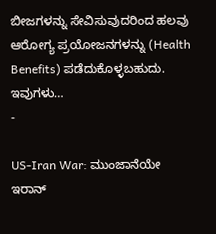ಬೀಜಗಳನ್ನು ಸೇವಿಸುವುದರಿಂದ ಹಲವು ಆರೋಗ್ಯ ಪ್ರಯೋಜನಗಳನ್ನು (Health Benefits) ಪಡೆದುಕೊಳ್ಳಬಹುದು. ಇವುಗಳು…
-

US-Iran War: ಮುಂಜಾನೆಯೇ ಇರಾನ್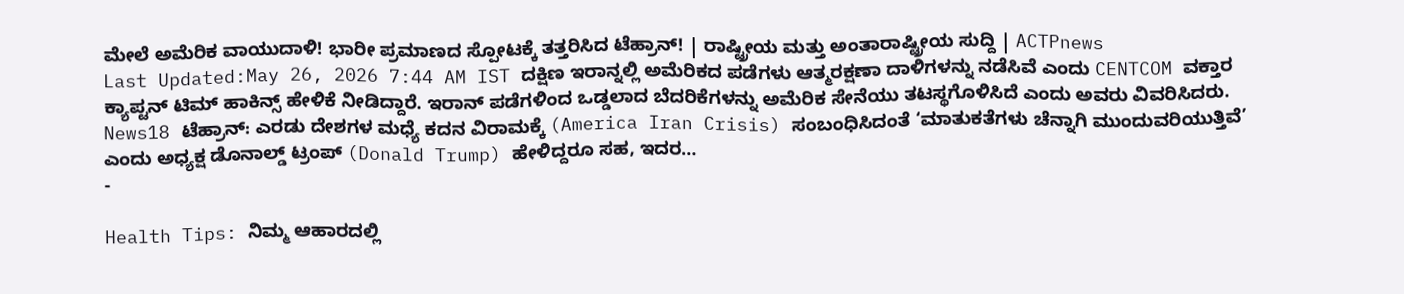ಮೇಲೆ ಅಮೆರಿಕ ವಾಯುದಾಳಿ! ಭಾರೀ ಪ್ರಮಾಣದ ಸ್ಪೋಟಕ್ಕೆ ತತ್ತರಿಸಿದ ಟೆಹ್ರಾನ್! | ರಾಷ್ಟ್ರೀಯ ಮತ್ತು ಅಂತಾರಾಷ್ಟ್ರೀಯ ಸುದ್ದಿ | ACTPnews
Last Updated:May 26, 2026 7:44 AM IST ದಕ್ಷಿಣ ಇರಾನ್ನಲ್ಲಿ ಅಮೆರಿಕದ ಪಡೆಗಳು ಆತ್ಮರಕ್ಷಣಾ ದಾಳಿಗಳನ್ನು ನಡೆಸಿವೆ ಎಂದು CENTCOM ವಕ್ತಾರ ಕ್ಯಾಪ್ಟನ್ ಟಿಮ್ ಹಾಕಿನ್ಸ್ ಹೇಳಿಕೆ ನೀಡಿದ್ದಾರೆ. ಇರಾನ್ ಪಡೆಗಳಿಂದ ಒಡ್ಡಲಾದ ಬೆದರಿಕೆಗಳನ್ನು ಅಮೆರಿಕ ಸೇನೆಯು ತಟಸ್ಥಗೊಳಿಸಿದೆ ಎಂದು ಅವರು ವಿವರಿಸಿದರು. News18 ಟೆಹ್ರಾನ್: ಎರಡು ದೇಶಗಳ ಮಧ್ಯೆ ಕದನ ವಿರಾಮಕ್ಕೆ (America Iran Crisis) ಸಂಬಂಧಿಸಿದಂತೆ ‘ಮಾತುಕತೆಗಳು ಚೆನ್ನಾಗಿ ಮುಂದುವರಿಯುತ್ತಿವೆ’ ಎಂದು ಅಧ್ಯಕ್ಷ ಡೊನಾಲ್ಡ್ ಟ್ರಂಪ್ (Donald Trump) ಹೇಳಿದ್ದರೂ ಸಹ, ಇದರ…
-

Health Tips: ನಿಮ್ಮ ಆಹಾರದಲ್ಲಿ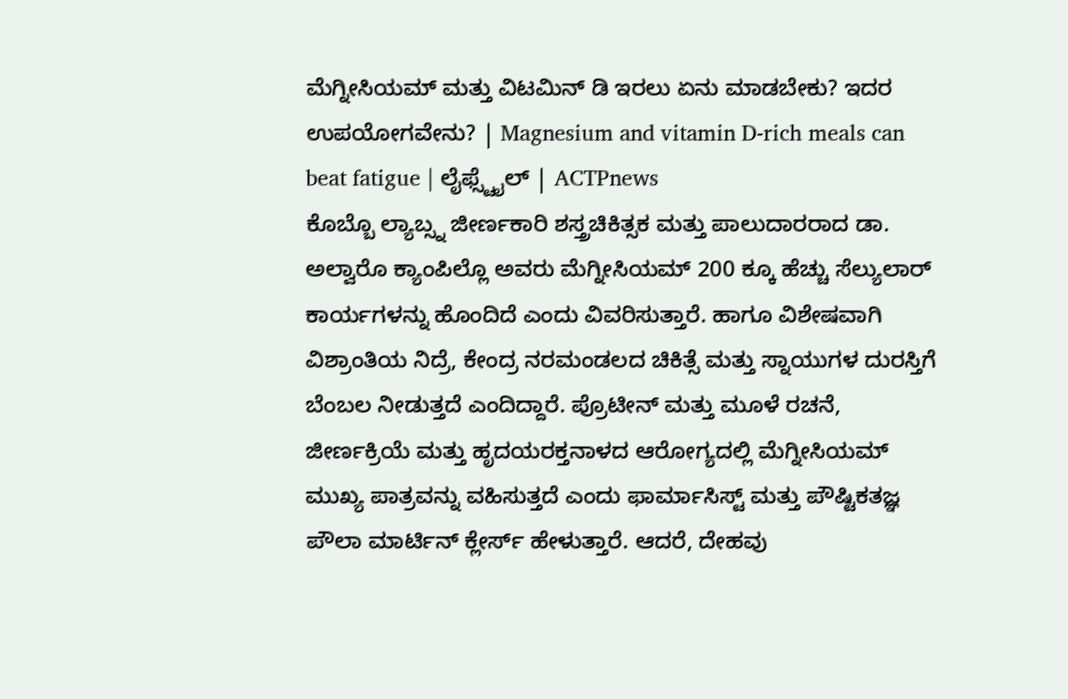ಮೆಗ್ನೀಸಿಯಮ್ ಮತ್ತು ವಿಟಮಿನ್ ಡಿ ಇರಲು ಏನು ಮಾಡಬೇಕು? ಇದರ ಉಪಯೋಗವೇನು? | Magnesium and vitamin D-rich meals can beat fatigue | ಲೈಫ್ಸ್ಟೈಲ್ | ACTPnews
ಕೊಬ್ಬೊ ಲ್ಯಾಬ್ಸ್ನ ಜೀರ್ಣಕಾರಿ ಶಸ್ತ್ರಚಿಕಿತ್ಸಕ ಮತ್ತು ಪಾಲುದಾರರಾದ ಡಾ. ಅಲ್ವಾರೊ ಕ್ಯಾಂಪಿಲ್ಲೊ ಅವರು ಮೆಗ್ನೀಸಿಯಮ್ 200 ಕ್ಕೂ ಹೆಚ್ಚು ಸೆಲ್ಯುಲಾರ್ ಕಾರ್ಯಗಳನ್ನು ಹೊಂದಿದೆ ಎಂದು ವಿವರಿಸುತ್ತಾರೆ. ಹಾಗೂ ವಿಶೇಷವಾಗಿ ವಿಶ್ರಾಂತಿಯ ನಿದ್ರೆ, ಕೇಂದ್ರ ನರಮಂಡಲದ ಚಿಕಿತ್ಸೆ ಮತ್ತು ಸ್ನಾಯುಗಳ ದುರಸ್ತಿಗೆ ಬೆಂಬಲ ನೀಡುತ್ತದೆ ಎಂದಿದ್ದಾರೆ. ಪ್ರೊಟೀನ್ ಮತ್ತು ಮೂಳೆ ರಚನೆ, ಜೀರ್ಣಕ್ರಿಯೆ ಮತ್ತು ಹೃದಯರಕ್ತನಾಳದ ಆರೋಗ್ಯದಲ್ಲಿ ಮೆಗ್ನೀಸಿಯಮ್ ಮುಖ್ಯ ಪಾತ್ರವನ್ನು ವಹಿಸುತ್ತದೆ ಎಂದು ಫಾರ್ಮಾಸಿಸ್ಟ್ ಮತ್ತು ಪೌಷ್ಟಿಕತಜ್ಞ ಪೌಲಾ ಮಾರ್ಟಿನ್ ಕ್ಲೇರ್ಸ್ ಹೇಳುತ್ತಾರೆ. ಆದರೆ, ದೇಹವು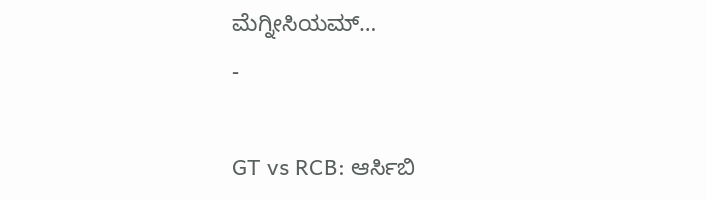ಮೆಗ್ನೀಸಿಯಮ್…
-

GT vs RCB: ಆರ್ಸಿಬಿ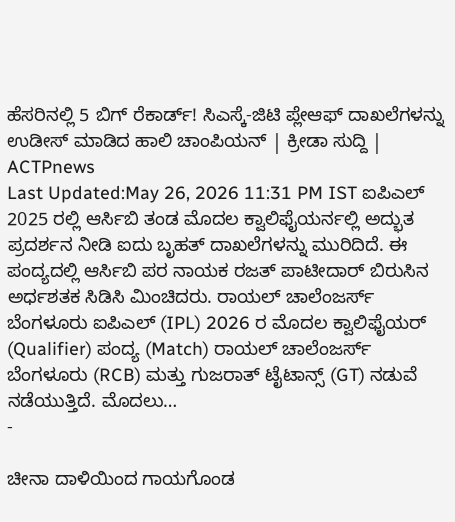ಹೆಸರಿನಲ್ಲಿ 5 ಬಿಗ್ ರೆಕಾರ್ಡ್! ಸಿಎಸ್ಕೆ-ಜಿಟಿ ಪ್ಲೇಆಫ್ ದಾಖಲೆಗಳನ್ನು ಉಡೀಸ್ ಮಾಡಿದ ಹಾಲಿ ಚಾಂಪಿಯನ್ | ಕ್ರೀಡಾ ಸುದ್ದಿ | ACTPnews
Last Updated:May 26, 2026 11:31 PM IST ಐಪಿಎಲ್ 2025 ರಲ್ಲಿ ಆರ್ಸಿಬಿ ತಂಡ ಮೊದಲ ಕ್ವಾಲಿಫೈಯರ್ನಲ್ಲಿ ಅದ್ಭುತ ಪ್ರದರ್ಶನ ನೀಡಿ ಐದು ಬೃಹತ್ ದಾಖಲೆಗಳನ್ನು ಮುರಿದಿದೆ. ಈ ಪಂದ್ಯದಲ್ಲಿ ಆರ್ಸಿಬಿ ಪರ ನಾಯಕ ರಜತ್ ಪಾಟೀದಾರ್ ಬಿರುಸಿನ ಅರ್ಧಶತಕ ಸಿಡಿಸಿ ಮಿಂಚಿದರು. ರಾಯಲ್ ಚಾಲೆಂಜರ್ಸ್ ಬೆಂಗಳೂರು ಐಪಿಎಲ್ (IPL) 2026 ರ ಮೊದಲ ಕ್ವಾಲಿಫೈಯರ್ (Qualifier) ಪಂದ್ಯ (Match) ರಾಯಲ್ ಚಾಲೆಂಜರ್ಸ್ ಬೆಂಗಳೂರು (RCB) ಮತ್ತು ಗುಜರಾತ್ ಟೈಟಾನ್ಸ್ (GT) ನಡುವೆ ನಡೆಯುತ್ತಿದೆ. ಮೊದಲು…
-

ಚೀನಾ ದಾಳಿಯಿಂದ ಗಾಯಗೊಂಡ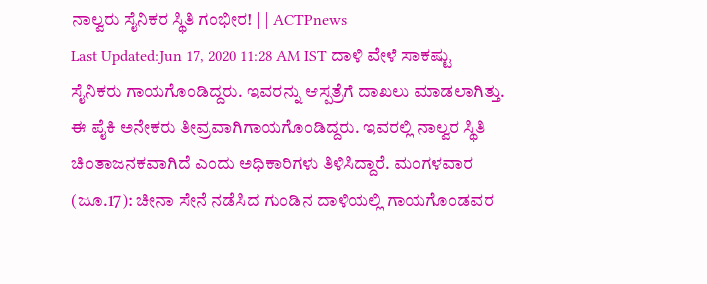ನಾಲ್ವರು ಸೈನಿಕರ ಸ್ಥಿತಿ ಗಂಭೀರ! | | ACTPnews
Last Updated:Jun 17, 2020 11:28 AM IST ದಾಳಿ ವೇಳೆ ಸಾಕಷ್ಟು ಸೈನಿಕರು ಗಾಯಗೊಂಡಿದ್ದರು. ಇವರನ್ನು ಆಸ್ಪತ್ರೆಗೆ ದಾಖಲು ಮಾಡಲಾಗಿತ್ತು. ಈ ಪೈಕಿ ಅನೇಕರು ತೀವ್ರವಾಗಿಗಾಯಗೊಂಡಿದ್ದರು. ಇವರಲ್ಲಿ ನಾಲ್ವರ ಸ್ಥಿತಿ ಚಿಂತಾಜನಕವಾಗಿದೆ ಎಂದು ಅಧಿಕಾರಿಗಳು ತಿಳಿಸಿದ್ದಾರೆ. ಮಂಗಳವಾರ (ಜೂ.17): ಚೀನಾ ಸೇನೆ ನಡೆಸಿದ ಗುಂಡಿನ ದಾಳಿಯಲ್ಲಿ ಗಾಯಗೊಂಡವರ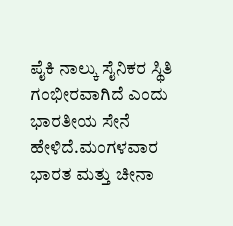ಪೈಕಿ ನಾಲ್ಕು ಸೈನಿಕರ ಸ್ಥಿತಿ ಗಂಭೀರವಾಗಿದೆ ಎಂದು ಭಾರತೀಯ ಸೇನೆ ಹೇಳಿದೆ.ಮಂಗಳವಾರ ಭಾರತ ಮತ್ತು ಚೀನಾ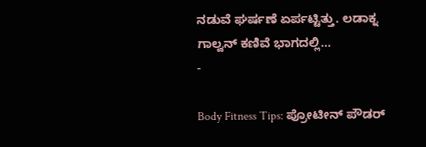ನಡುವೆ ಘರ್ಷಣೆ ಏರ್ಪಟ್ಟಿತ್ತು. ಲಡಾಕ್ನ ಗಾಲ್ವನ್ ಕಣಿವೆ ಭಾಗದಲ್ಲಿ…
-

Body Fitness Tips: ಪ್ರೋಟೀನ್ ಪೌಡರ್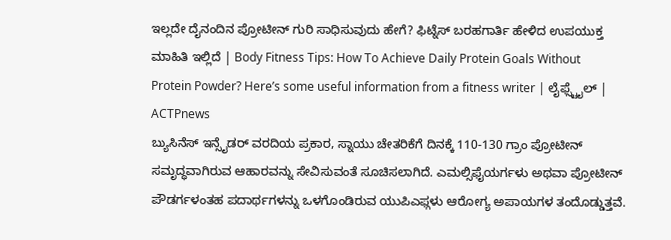ಇಲ್ಲದೇ ದೈನಂದಿನ ಪ್ರೋಟೀನ್ ಗುರಿ ಸಾಧಿಸುವುದು ಹೇಗೆ? ಫಿಟ್ನೆಸ್ ಬರಹಗಾರ್ತಿ ಹೇಳಿದ ಉಪಯುಕ್ತ ಮಾಹಿತಿ ಇಲ್ಲಿದೆ | Body Fitness Tips: How To Achieve Daily Protein Goals Without Protein Powder? Here’s some useful information from a fitness writer | ಲೈಫ್ಸ್ಟೈಲ್ | ACTPnews
ಬ್ಯುಸಿನೆಸ್ ಇನ್ಸೈಡರ್ ವರದಿಯ ಪ್ರಕಾರ, ಸ್ನಾಯು ಚೇತರಿಕೆಗೆ ದಿನಕ್ಕೆ 110-130 ಗ್ರಾಂ ಪ್ರೋಟೀನ್ ಸಮೃದ್ಧವಾಗಿರುವ ಆಹಾರವನ್ನು ಸೇವಿಸುವಂತೆ ಸೂಚಿಸಲಾಗಿದೆ. ಎಮಲ್ಸಿಫೈಯರ್ಗಳು ಅಥವಾ ಪ್ರೋಟೀನ್ ಪೌಡರ್ಗಳಂತಹ ಪದಾರ್ಥಗಳನ್ನು ಒಳಗೊಂಡಿರುವ ಯುಪಿಎಫ್ಗಳು ಆರೋಗ್ಯ ಅಪಾಯಗಳ ತಂದೊಡ್ಡುತ್ತವೆ.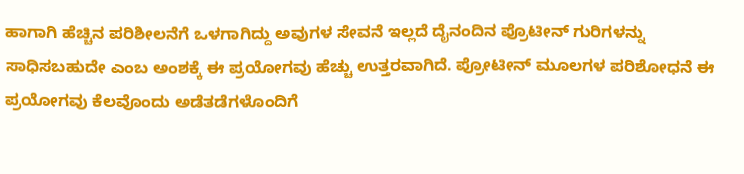ಹಾಗಾಗಿ ಹೆಚ್ಚಿನ ಪರಿಶೀಲನೆಗೆ ಒಳಗಾಗಿದ್ದು ಅವುಗಳ ಸೇವನೆ ಇಲ್ಲದೆ ದೈನಂದಿನ ಪ್ರೊಟೀನ್ ಗುರಿಗಳನ್ನು ಸಾಧಿಸಬಹುದೇ ಎಂಬ ಅಂಶಕ್ಕೆ ಈ ಪ್ರಯೋಗವು ಹೆಚ್ಚು ಉತ್ತರವಾಗಿದೆ. ಪ್ರೋಟೀನ್ ಮೂಲಗಳ ಪರಿಶೋಧನೆ ಈ ಪ್ರಯೋಗವು ಕೆಲವೊಂದು ಅಡೆತಡೆಗಳೊಂದಿಗೆ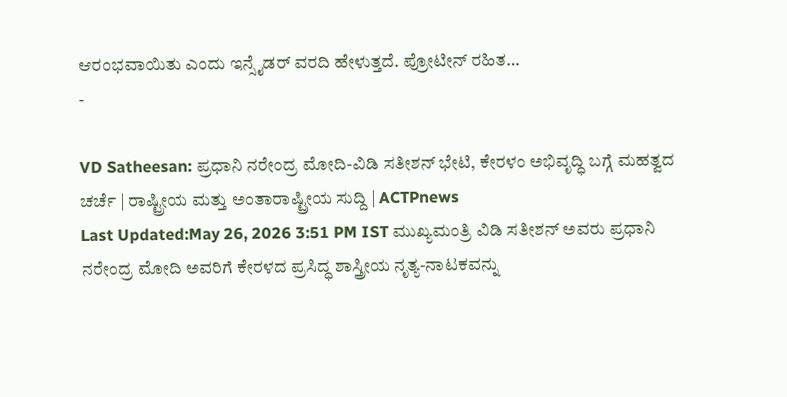ಆರಂಭವಾಯಿತು ಎಂದು ಇನ್ಸೈಡರ್ ವರದಿ ಹೇಳುತ್ತದೆ. ಪ್ರೋಟೀನ್ ರಹಿತ…
-

VD Satheesan: ಪ್ರಧಾನಿ ನರೇಂದ್ರ ಮೋದಿ-ವಿಡಿ ಸತೀಶನ್ ಭೇಟಿ, ಕೇರಳಂ ಅಭಿವೃದ್ಧಿ ಬಗ್ಗೆ ಮಹತ್ವದ ಚರ್ಚೆ | ರಾಷ್ಟ್ರೀಯ ಮತ್ತು ಅಂತಾರಾಷ್ಟ್ರೀಯ ಸುದ್ದಿ | ACTPnews
Last Updated:May 26, 2026 3:51 PM IST ಮುಖ್ಯಮಂತ್ರಿ ವಿಡಿ ಸತೀಶನ್ ಅವರು ಪ್ರಧಾನಿ ನರೇಂದ್ರ ಮೋದಿ ಅವರಿಗೆ ಕೇರಳದ ಪ್ರಸಿದ್ಧ ಶಾಸ್ತ್ರೀಯ ನೃತ್ಯ-ನಾಟಕವನ್ನು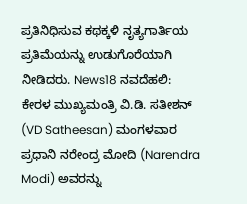ಪ್ರತಿನಿಧಿಸುವ ಕಥಕ್ಕಳಿ ನೃತ್ಯಗಾರ್ತಿಯ ಪ್ರತಿಮೆಯನ್ನು ಉಡುಗೊರೆಯಾಗಿ ನೀಡಿದರು. News18 ನವದೆಹಲಿ: ಕೇರಳ ಮುಖ್ಯಮಂತ್ರಿ ವಿ.ಡಿ. ಸತೀಶನ್ (VD Satheesan) ಮಂಗಳವಾರ ಪ್ರಧಾನಿ ನರೇಂದ್ರ ಮೋದಿ (Narendra Modi) ಅವರನ್ನು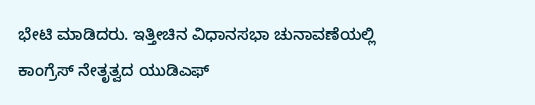ಭೇಟಿ ಮಾಡಿದರು. ಇತ್ತೀಚಿನ ವಿಧಾನಸಭಾ ಚುನಾವಣೆಯಲ್ಲಿ ಕಾಂಗ್ರೆಸ್ ನೇತೃತ್ವದ ಯುಡಿಎಫ್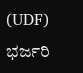(UDF) ಭರ್ಜರಿ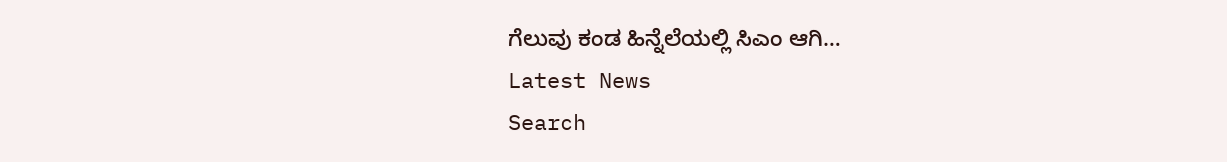ಗೆಲುವು ಕಂಡ ಹಿನ್ನೆಲೆಯಲ್ಲಿ ಸಿಎಂ ಆಗಿ…
Latest News
Search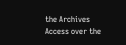the Archives
Access over the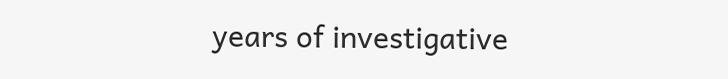years of investigative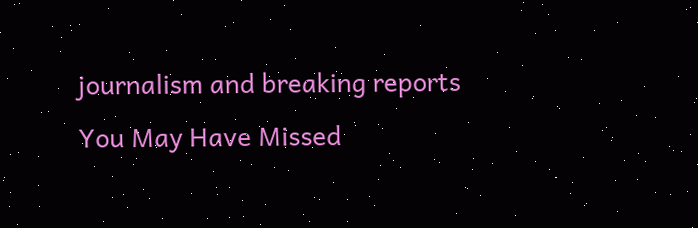journalism and breaking reports
You May Have Missed